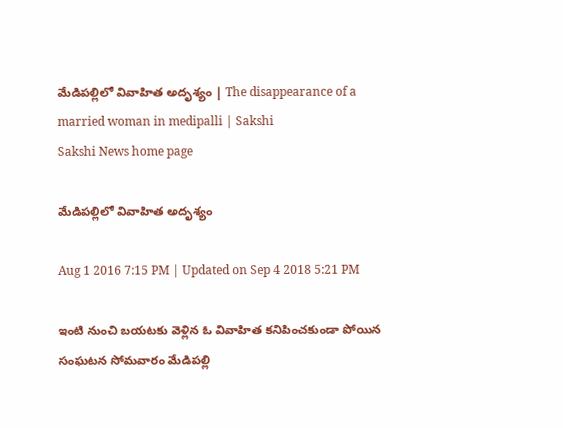మేడిపల్లిలో వివాహిత అదృశ్యం | The disappearance of a married woman in medipalli | Sakshi
Sakshi News home page

మేడిపల్లిలో వివాహిత అదృశ్యం

Aug 1 2016 7:15 PM | Updated on Sep 4 2018 5:21 PM

ఇంటి నుంచి బయటకు వెళ్లిన ఓ వివాహిత కనిపించకుండా పోయిన సంఘటన సోమవారం మేడిపల్లి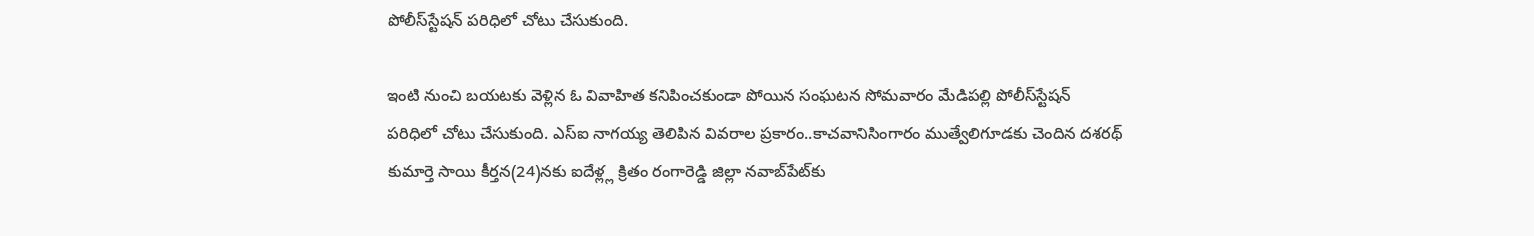పోలీస్‌స్టేషన్ పరిధిలో చోటు చేసుకుంది.

ఇంటి నుంచి బయటకు వెళ్లిన ఓ వివాహిత కనిపించకుండా పోయిన సంఘటన సోమవారం మేడిపల్లి పోలీస్‌స్టేషన్ పరిధిలో చోటు చేసుకుంది. ఎస్‌ఐ నాగయ్య తెలిపిన వివరాల ప్రకారం..కాచవానిసింగారం ముత్వేలిగూడకు చెందిన దశరథ్ కుమార్తె సాయి కీర్తన(24)నకు ఐదేళ్ల్ల క్రితం రంగారెడ్డి జిల్లా నవాబ్‌పేట్‌కు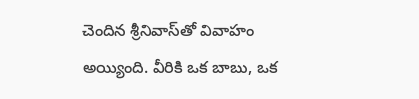చెందిన శ్రీనివాస్‌తో వివాహం అయ్యింది. వీరికి ఒక బాబు, ఒక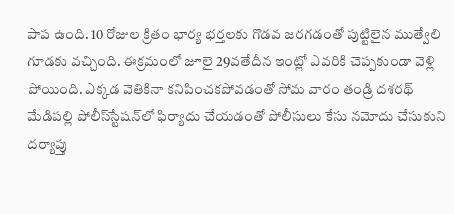పాప ఉంది. 10 రోజుల క్రితం భార్య భర్తలకు గొడవ జరగడంతో పుట్టిలైన ముత్వేలి గూడకు వచ్చింది. ఈక్రమంలో జూలై 29వతేదీన ఇంట్లో ఎవరికి చెప్పకుండా వెళ్లి పోయింది. ఎక్కడ వెతికినా కనిపించకపోవడంతో సోమ వారం తండ్రి దశరథ్ మేడిపల్లి పోలీస్‌స్టేషన్‌లో ఫిర్యాదు చేయడంతో పోలీసులు కేసు నమోదు చేసుకుని దర్యాప్తు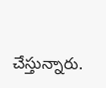చేస్తున్నారు.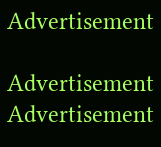Advertisement

Advertisement
Advertisement